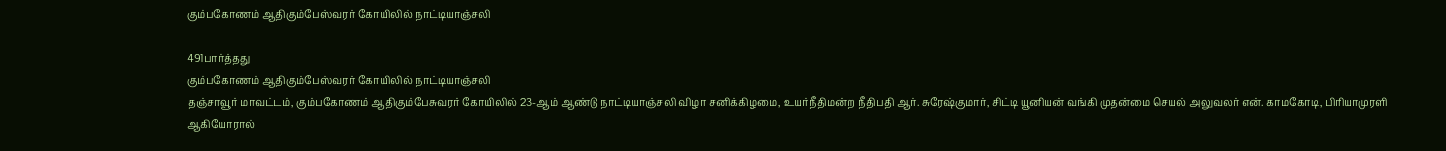கும்பகோணம் ஆதிகும்பேஸ்வரர் கோயிலில் நாட்டியாஞ்சலி

491பார்த்தது
கும்பகோணம் ஆதிகும்பேஸ்வரர் கோயிலில் நாட்டியாஞ்சலி
தஞ்சாவூர் மாவட்டம், கும்பகோணம் ஆதிகும்பேசுவரர் கோயிலில் 23-ஆம் ஆண்டு நாட்டியாஞ்சலி விழா சனிக்கிழமை, உயர்நீதிமன்ற நீதிபதி ஆர். சுரேஷ்குமார், சிட்டி யூனியன் வங்கி முதன்மை செயல் அலுவலர் என். காமகோடி, பிரியாமுரளி ஆகியோரால்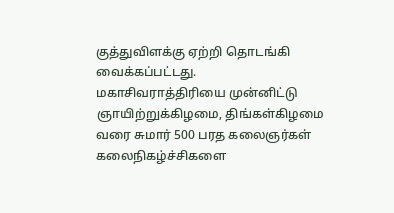குத்துவிளக்கு ஏற்றி தொடங்கி வைக்கப்பட்டது. மகாசிவராத்திரியை முன்னிட்டு ஞாயிற்றுக்கிழமை, திங்கள்கிழமை வரை சுமார் 500 பரத கலைஞர்கள் கலைநிகழ்ச்சிகளை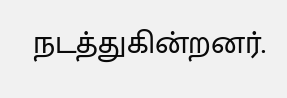நடத்துகின்றனர்.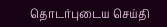தொடர்புடைய செய்தி